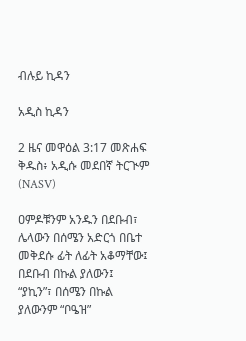ብሉይ ኪዳን

አዲስ ኪዳን

2 ዜና መዋዕል 3:17 መጽሐፍ ቅዱስ፥ አዲሱ መደበኛ ትርጒም (NASV)

ዐምዶቹንም አንዱን በደቡብ፣ ሌላውን በሰሜን አድርጎ በቤተ መቅደሱ ፊት ለፊት አቆማቸው፤ በደቡብ በኩል ያለውን፤ “ያኪን”፣ በሰሜን በኩል ያለውንም “ቦዔዝ”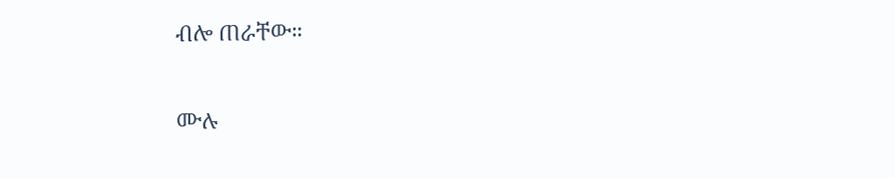ብሎ ጠራቸው።

ሙሉ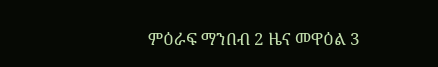ምዕራፍ ማንበብ 2 ዜና መዋዕል 3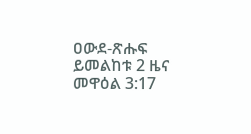ዐውደ-ጽሑፍ ይመልከቱ 2 ዜና መዋዕል 3:17